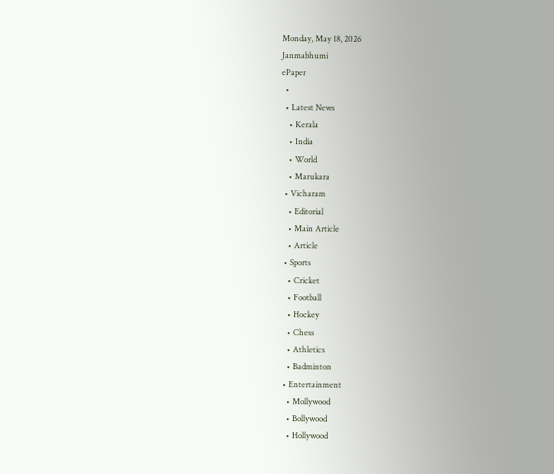Monday, May 18, 2026
Janmabhumi
ePaper
  •
  • Latest News
    • Kerala
    • India
    • World
    • Marukara
  • Vicharam
    • Editorial
    • Main Article
    • Article
  • Sports
    • Cricket
    • Football
    • Hockey
    • Chess
    • Athletics
    • Badminton
  • Entertainment
    • Mollywood
    • Bollywood
    • Hollywood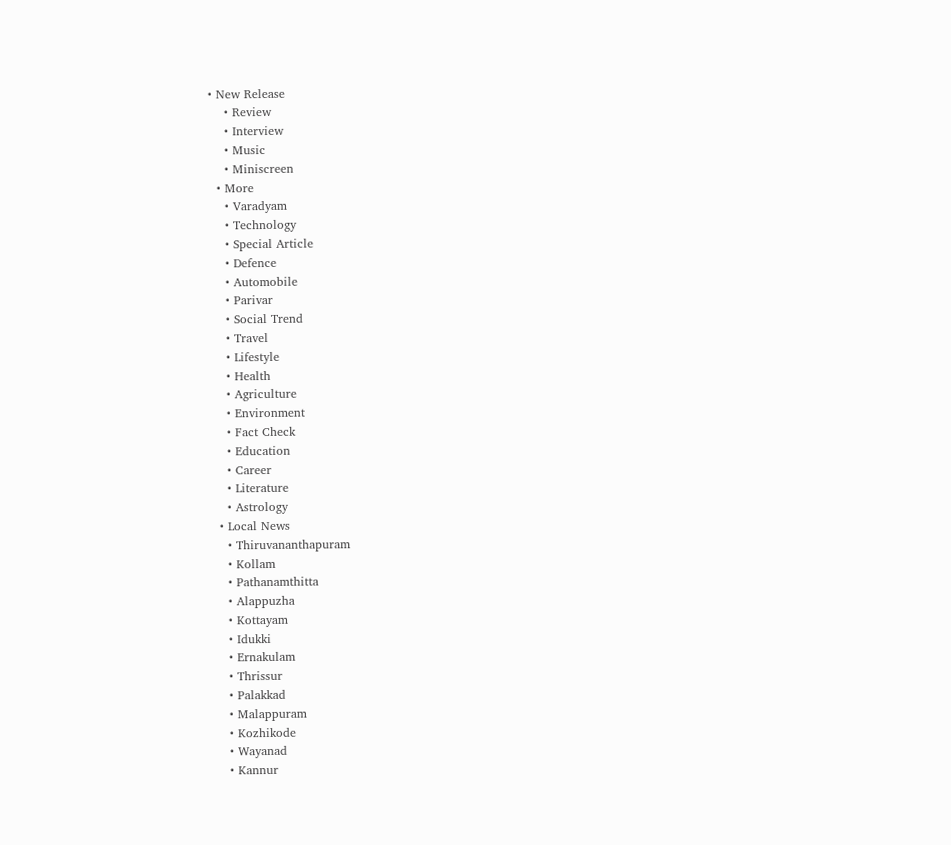• New Release
    • Review
    • Interview
    • Music
    • Miniscreen
  • More
    • Varadyam
    • Technology
    • Special Article
    • Defence
    • Automobile
    • Parivar
    • Social Trend
    • Travel
    • Lifestyle
    • Health
    • Agriculture
    • Environment
    • Fact Check
    • Education
    • Career
    • Literature
    • Astrology
  • Local News
    • Thiruvananthapuram
    • Kollam
    • Pathanamthitta
    • Alappuzha
    • Kottayam
    • Idukki
    • Ernakulam
    • Thrissur
    • Palakkad
    • Malappuram
    • Kozhikode
    • Wayanad
    • Kannur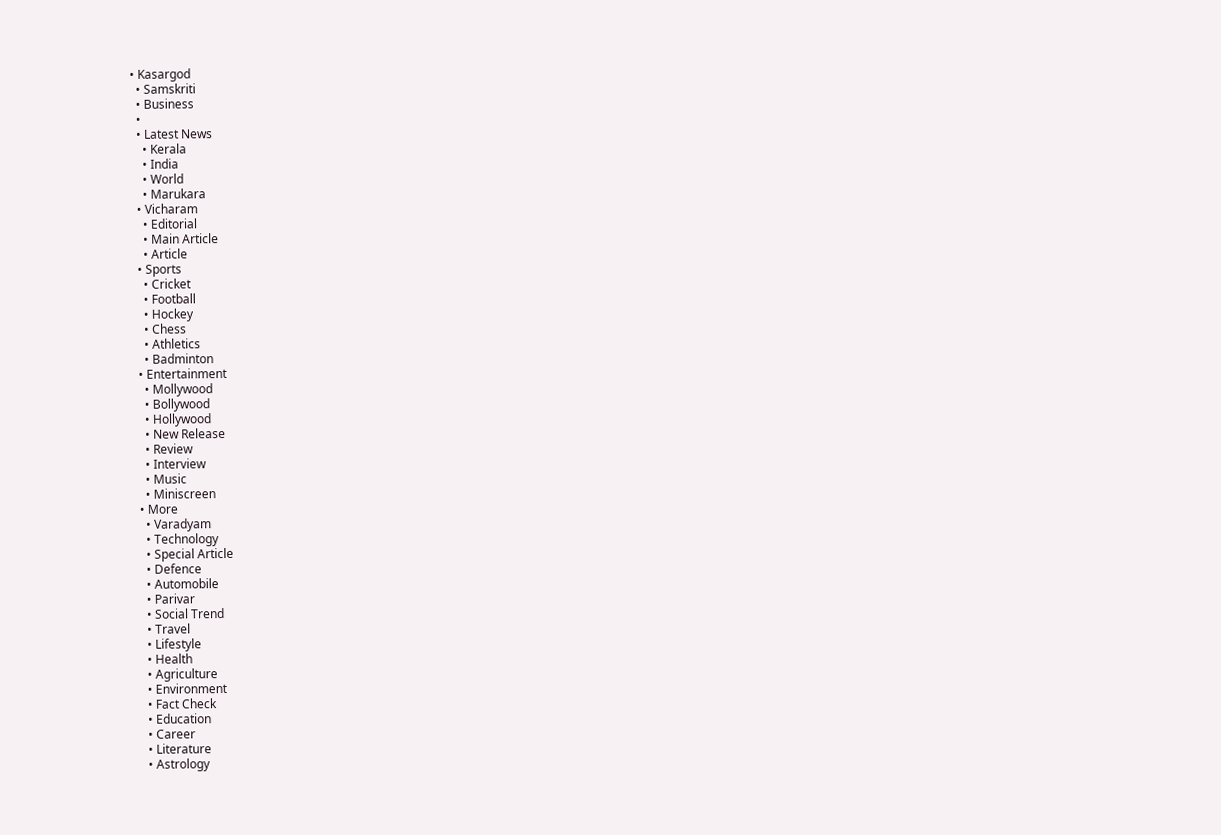• Kasargod
  • Samskriti
  • Business
  •
  • Latest News
    • Kerala
    • India
    • World
    • Marukara
  • Vicharam
    • Editorial
    • Main Article
    • Article
  • Sports
    • Cricket
    • Football
    • Hockey
    • Chess
    • Athletics
    • Badminton
  • Entertainment
    • Mollywood
    • Bollywood
    • Hollywood
    • New Release
    • Review
    • Interview
    • Music
    • Miniscreen
  • More
    • Varadyam
    • Technology
    • Special Article
    • Defence
    • Automobile
    • Parivar
    • Social Trend
    • Travel
    • Lifestyle
    • Health
    • Agriculture
    • Environment
    • Fact Check
    • Education
    • Career
    • Literature
    • Astrology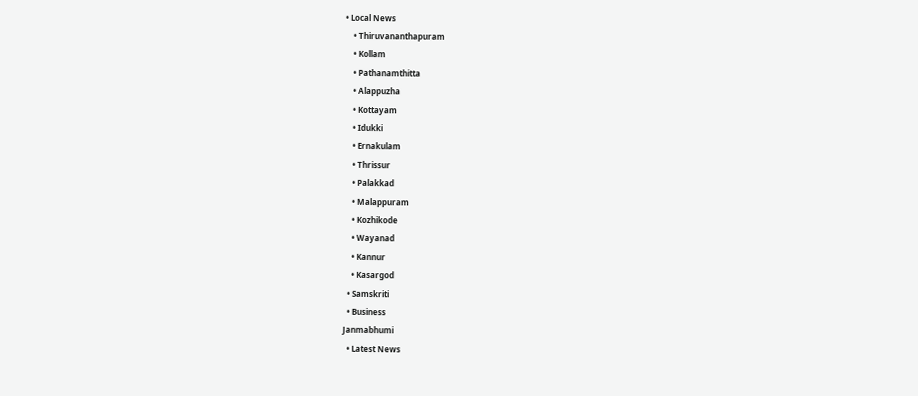• Local News
    • Thiruvananthapuram
    • Kollam
    • Pathanamthitta
    • Alappuzha
    • Kottayam
    • Idukki
    • Ernakulam
    • Thrissur
    • Palakkad
    • Malappuram
    • Kozhikode
    • Wayanad
    • Kannur
    • Kasargod
  • Samskriti
  • Business
Janmabhumi
  • Latest News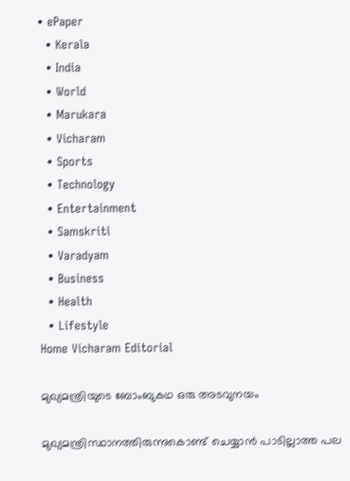• ePaper
  • Kerala
  • India
  • World
  • Marukara
  • Vicharam
  • Sports
  • Technology
  • Entertainment
  • Samskriti
  • Varadyam
  • Business
  • Health
  • Lifestyle
Home Vicharam Editorial

മുഖ്യമന്ത്രിയുടെ ബോംബുകഥ ഒരു അടവുനയം

മുഖ്യമന്ത്രിസ്ഥാനത്തിരുന്നുകൊണ്ട് ചെയ്യാന്‍ പാടില്ലാത്ത പല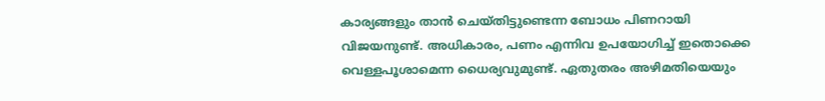കാര്യങ്ങളും താന്‍ ചെയ്തിട്ടുണ്ടെന്ന ബോധം പിണറായി വിജയനുണ്ട്. അധികാരം, പണം എന്നിവ ഉപയോഗിച്ച് ഇതൊക്കെ വെള്ളപൂശാമെന്ന ധൈര്യവുമുണ്ട്. ഏതുതരം അഴിമതിയെയും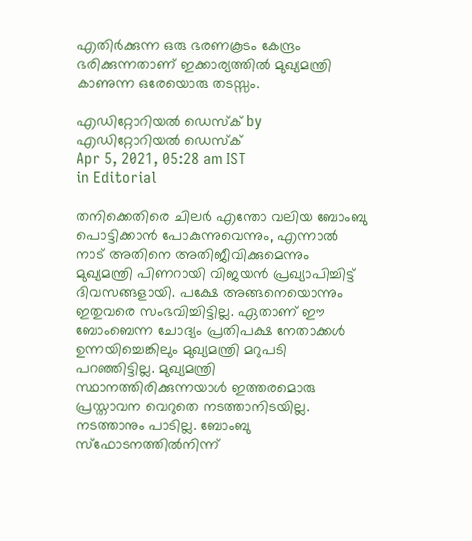എതിര്‍ക്കുന്ന ഒരു ഭരണകൂടം കേന്ദ്രം ഭരിക്കുന്നതാണ് ഇക്കാര്യത്തില്‍ മുഖ്യമന്ത്രി കാണുന്ന ഒരേയൊരു തടസ്സം.

എഡിറ്റോറിയൽ ഡെസ്ക് by എഡിറ്റോറിയൽ ഡെസ്ക്
Apr 5, 2021, 05:28 am IST
in Editorial

തനിക്കെതിരെ ചിലര്‍ എന്തോ വലിയ ബോംബു പൊട്ടിക്കാന്‍ പോകുന്നുവെന്നും, എന്നാല്‍ നാട് അതിനെ അതിജീവിക്കുമെന്നും മുഖ്യമന്ത്രി പിണറായി വിജയന്‍ പ്രഖ്യാപിച്ചിട്ട് ദിവസങ്ങളായി. പക്ഷേ അങ്ങനെയൊന്നും ഇതുവരെ സംഭവിച്ചിട്ടില്ല. ഏതാണ് ഈ ബോംബെന്ന ചോദ്യം പ്രതിപക്ഷ നേതാക്കള്‍ ഉന്നയിച്ചെങ്കിലും മുഖ്യമന്ത്രി മറുപടി പറഞ്ഞിട്ടില്ല. മുഖ്യമന്ത്രി സ്ഥാനത്തിരിക്കുന്നയാള്‍ ഇത്തരമൊരു പ്രസ്താവന വെറുതെ നടത്താനിടയില്ല. നടത്താനും പാടില്ല. ബോംബു സ്‌ഫോടനത്തില്‍നിന്ന്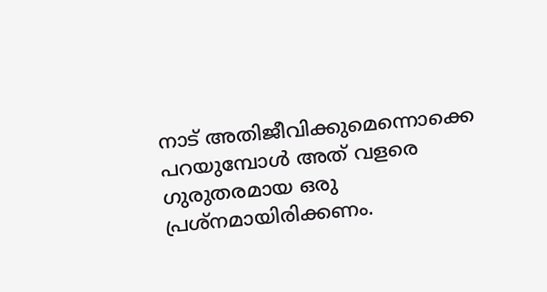നാട് അതിജീവിക്കുമെന്നൊക്കെ പറയുമ്പോള്‍ അത് വളരെ ഗുരുതരമായ ഒരു പ്രശ്‌നമായിരിക്കണം.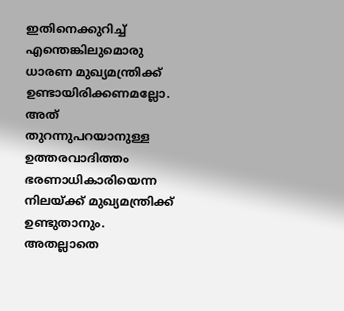ഇതിനെക്കുറിച്ച് എന്തെങ്കിലുമൊരു ധാരണ മുഖ്യമന്ത്രിക്ക് ഉണ്ടായിരിക്കണമല്ലോ. അത് തുറന്നുപറയാനുള്ള ഉത്തരവാദിത്തം ഭരണാധികാരിയെന്ന നിലയ്‌ക്ക് മുഖ്യമന്ത്രിക്ക് ഉണ്ടുതാനും. അതല്ലാതെ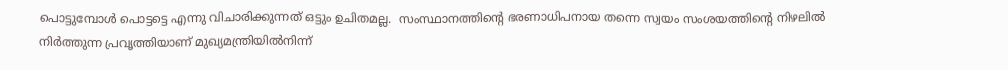പൊട്ടുമ്പോള്‍ പൊട്ടട്ടെ എന്നു വിചാരിക്കുന്നത് ഒട്ടും ഉചിതമല്ല.  സംസ്ഥാനത്തിന്റെ ഭരണാധിപനായ തന്നെ സ്വയം സംശയത്തിന്റെ നിഴലില്‍ നിര്‍ത്തുന്ന പ്രവൃത്തിയാണ് മുഖ്യമന്ത്രിയില്‍നിന്ന്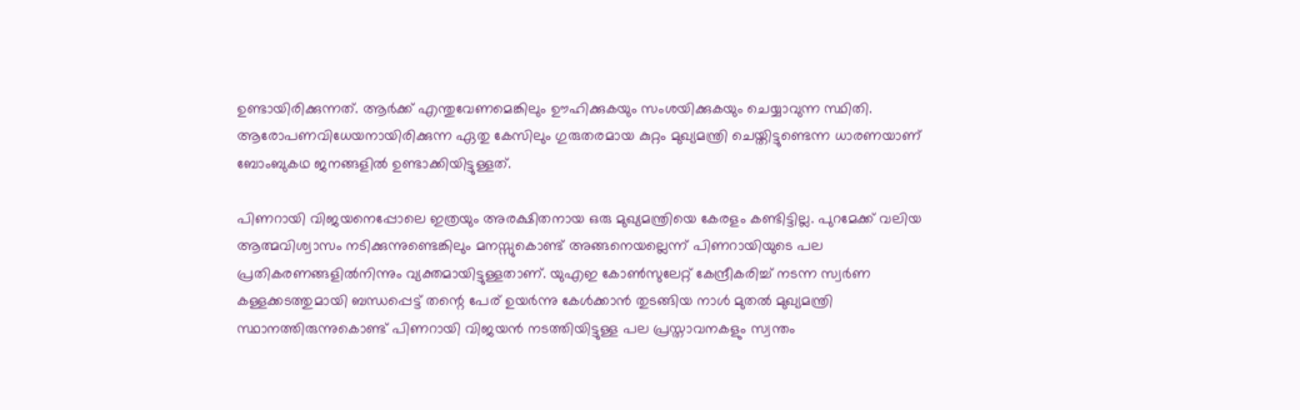ഉണ്ടായിരിക്കുന്നത്. ആര്‍ക്ക് എന്തുവേണമെങ്കിലും ഊഹിക്കുകയും സംശയിക്കുകയും ചെയ്യാവുന്ന സ്ഥിതി. ആരോപണവിധേയനായിരിക്കുന്ന ഏതു കേസിലും ഗുരുതരമായ കുറ്റം മുഖ്യമന്ത്രി ചെയ്തിട്ടുണ്ടെന്ന ധാരണയാണ് ബോംബുകഥ ജനങ്ങളില്‍ ഉണ്ടാക്കിയിട്ടുള്ളത്.

പിണറായി വിജയനെപ്പോലെ ഇത്രയും അരക്ഷിതനായ ഒരു മുഖ്യമന്ത്രിയെ കേരളം കണ്ടിട്ടില്ല. പുറമേക്ക് വലിയ ആത്മവിശ്വാസം നടിക്കുന്നുണ്ടെങ്കിലും മനസ്സുകൊണ്ട് അങ്ങനെയല്ലെന്ന് പിണറായിയുടെ പല പ്രതികരണങ്ങളില്‍നിന്നും വ്യക്തമായിട്ടുള്ളതാണ്. യുഎഇ കോണ്‍സുലേറ്റ് കേന്ദ്രീകരിച്ച് നടന്ന സ്വര്‍ണ കള്ളക്കടത്തുമായി ബന്ധപ്പെട്ട് തന്റെ പേര് ഉയര്‍ന്നു കേള്‍ക്കാന്‍ തുടങ്ങിയ നാള്‍ മുതല്‍ മുഖ്യമന്ത്രി സ്ഥാനത്തിരുന്നുകൊണ്ട് പിണറായി വിജയന്‍ നടത്തിയിട്ടുള്ള പല പ്രസ്താവനകളും സ്വന്തം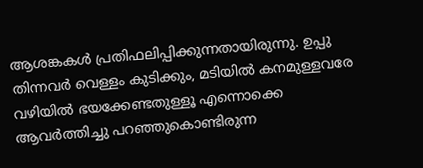ആശങ്കകള്‍ പ്രതിഫലിപ്പിക്കുന്നതായിരുന്നു. ഉപ്പു തിന്നവര്‍ വെള്ളം കുടിക്കും, മടിയില്‍ കനമുള്ളവരേ വഴിയില്‍ ഭയക്കേണ്ടതുള്ളൂ എന്നൊക്കെ ആവര്‍ത്തിച്ചു പറഞ്ഞുകൊണ്ടിരുന്ന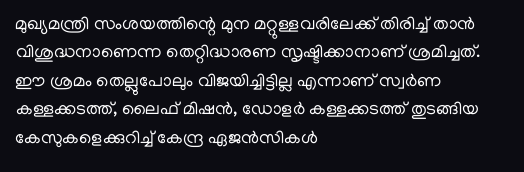മുഖ്യമന്ത്രി സംശയത്തിന്റെ മുന മറ്റുള്ളവരിലേക്ക് തിരിച്ച് താന്‍ വിശുദ്ധനാണെന്ന തെറ്റിദ്ധാരണ സൃഷ്ടിക്കാനാണ് ശ്രമിച്ചത്. ഈ ശ്രമം തെല്ലുപോലും വിജയിച്ചിട്ടില്ല എന്നാണ് സ്വര്‍ണ കള്ളക്കടത്ത്, ലൈഫ് മിഷന്‍, ഡോളര്‍ കള്ളക്കടത്ത് തുടങ്ങിയ കേസുകളെക്കുറിച്ച് കേന്ദ്ര ഏജന്‍സികള്‍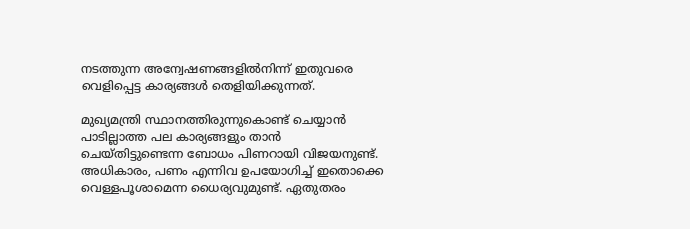നടത്തുന്ന അന്വേഷണങ്ങളില്‍നിന്ന് ഇതുവരെ വെളിപ്പെട്ട കാര്യങ്ങള്‍ തെളിയിക്കുന്നത്.

മുഖ്യമന്ത്രി സ്ഥാനത്തിരുന്നുകൊണ്ട് ചെയ്യാന്‍ പാടില്ലാത്ത പല കാര്യങ്ങളും താന്‍ ചെയ്തിട്ടുണ്ടെന്ന ബോധം പിണറായി വിജയനുണ്ട്. അധികാരം, പണം എന്നിവ ഉപയോഗിച്ച് ഇതൊക്കെ വെള്ളപൂശാമെന്ന ധൈര്യവുമുണ്ട്. ഏതുതരം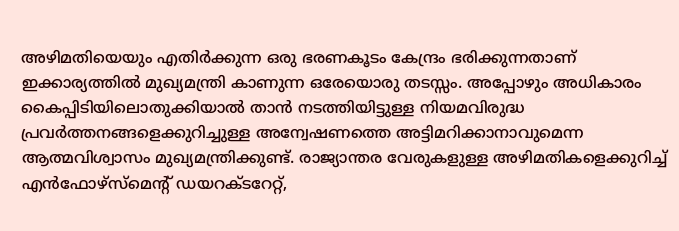അഴിമതിയെയും എതിര്‍ക്കുന്ന ഒരു ഭരണകൂടം കേന്ദ്രം ഭരിക്കുന്നതാണ് ഇക്കാര്യത്തില്‍ മുഖ്യമന്ത്രി കാണുന്ന ഒരേയൊരു തടസ്സം. അപ്പോഴും അധികാരം കൈപ്പിടിയിലൊതുക്കിയാല്‍ താന്‍ നടത്തിയിട്ടുള്ള നിയമവിരുദ്ധ പ്രവര്‍ത്തനങ്ങളെക്കുറിച്ചുള്ള അന്വേഷണത്തെ അട്ടിമറിക്കാനാവുമെന്ന ആത്മവിശ്വാസം മുഖ്യമന്ത്രിക്കുണ്ട്. രാജ്യാന്തര വേരുകളുള്ള അഴിമതികളെക്കുറിച്ച് എന്‍ഫോഴ്‌സ്‌മെന്റ് ഡയറക്ടറേറ്റ്,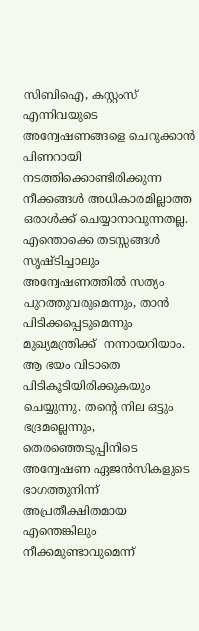സിബിഐ, കസ്റ്റംസ് എന്നിവയുടെ അന്വേഷണങ്ങളെ ചെറുക്കാന്‍ പിണറായി നടത്തിക്കൊണ്ടിരിക്കുന്ന നീക്കങ്ങള്‍ അധികാരമില്ലാത്ത ഒരാള്‍ക്ക് ചെയ്യാനാവുന്നതല്ല. എന്തൊക്കെ തടസ്സങ്ങള്‍ സൃഷ്ടിച്ചാലും അന്വേഷണത്തില്‍ സത്യം പുറത്തുവരുമെന്നും, താന്‍ പിടിക്കപ്പെടുമെന്നും മുഖ്യമന്ത്രിക്ക്  നന്നായറിയാം. ആ ഭയം വിടാതെ പിടികൂടിയിരിക്കുകയും ചെയ്യുന്നു. തന്റെ നില ഒട്ടും ഭദ്രമല്ലെന്നും, തെരഞ്ഞെടുപ്പിനിടെ അന്വേഷണ ഏജന്‍സികളുടെ ഭാഗത്തുനിന്ന് അപ്രതീക്ഷിതമായ എന്തെങ്കിലും നീക്കമുണ്ടാവുമെന്ന്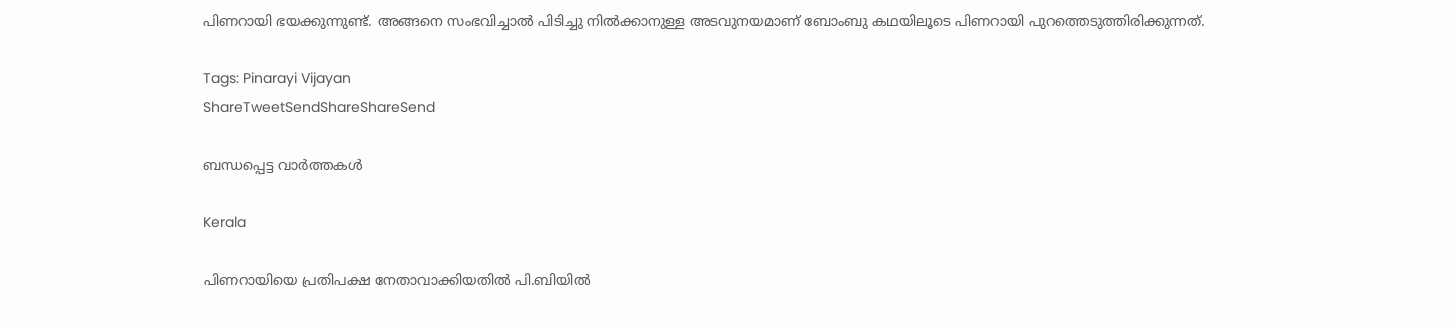പിണറായി ഭയക്കുന്നുണ്ട്. അങ്ങനെ സംഭവിച്ചാല്‍ പിടിച്ചു നില്‍ക്കാനുള്ള അടവുനയമാണ് ബോംബു കഥയിലൂടെ പിണറായി പുറത്തെടുത്തിരിക്കുന്നത്.

Tags: Pinarayi Vijayan
ShareTweetSendShareShareSend

ബന്ധപ്പെട്ട വാര്‍ത്തകള്‍

Kerala

പിണറായിയെ പ്രതിപക്ഷ നേതാവാക്കിയതിൽ പി.ബിയിൽ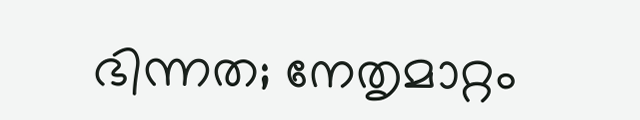ഭിന്നത; നേതൃമാറ്റം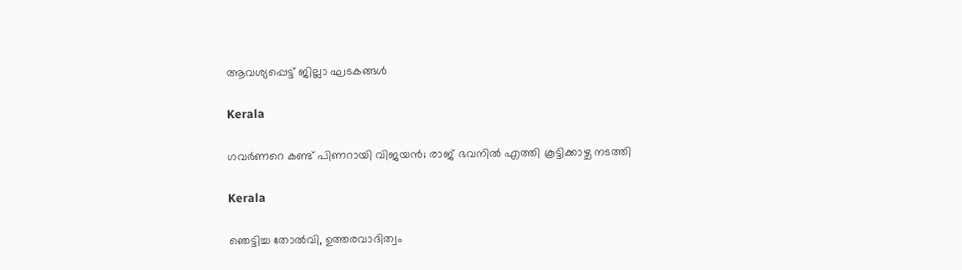ആവശ്യപ്പെട്ട് ജില്ലാ ഘടകങ്ങൾ

Kerala

ഗവര്‍ണറെ കണ്ട് പിണറായി വിജയൻ; രാജ് ഭവനില്‍ എത്തി കൂട്ടിക്കാഴ്ച നടത്തി

Kerala

ഞെട്ടിച്ച തോല്‍വി, ഉത്തരവാദിത്വം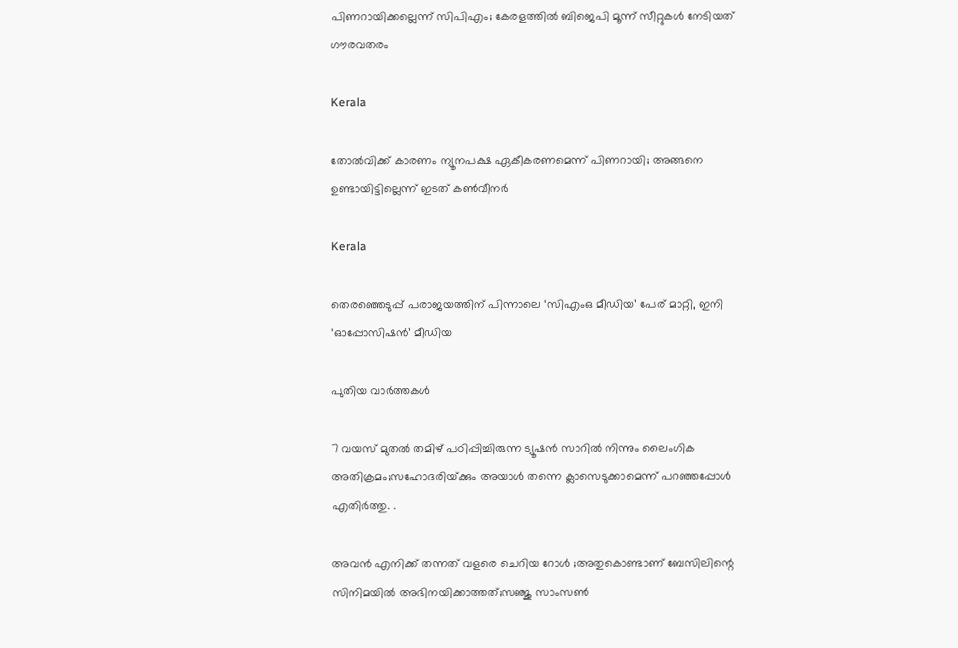പിണറായിക്കല്ലെന്ന് സിപിഎം; കേരളത്തില്‍ ബിജെപി മൂന്ന് സീറ്റുകള്‍ നേടിയത് ഗൗരവതരം

Kerala

തോല്‍വിക്ക് കാരണം ന്യൂനപക്ഷ ഏകീകരണമെന്ന് പിണറായി; അങ്ങനെ ഉണ്ടായിട്ടില്ലെന്ന് ഇടത് കണ്‍വീനര്‍

Kerala

തെരഞ്ഞെടുപ്പ് പരാജയത്തിന് പിന്നാലെ ‘സിഎംഒ മീഡിയ’ പേര് മാറ്റി, ഇനി ‘ഓപ്പോസിഷന്‍’ മീഡിയ

പുതിയ വാര്‍ത്തകള്‍

7 വയസ് മുതല്‍ തമിഴ് പഠിപ്പിച്ചിരുന്ന ട്യൂഷന്‍ സാറില്‍ നിന്നും ലൈംഗിക അതിക്രമം;സഹോദരിയ്‌ക്കും അയാൾ തന്നെ ക്ലാസെടുക്കാമെന്ന് പറഞ്ഞപ്പോള്‍ എതിർത്തു. .

അവൻ എനിക്ക് തന്നത് വളരെ ചെറിയ റോൾ ;അതുകൊണ്ടാണ് ബേസിലിന്റെ സിനിമയിൽ അഭിനയിക്കാത്തത്;സഞ്ജു സാംസൺ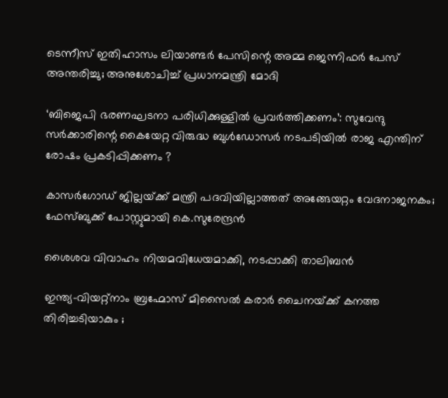ടെന്നീസ് ഇതിഹാസം ലിയാണ്ടർ പേസിന്റെ അമ്മ ജെന്നിഫർ പേസ് അന്തരിച്ചു; അനുശോചിച്ച് പ്രധാനമന്ത്രി മോദി

‘ബിജെപി ഭരണഘടനാ പരിധിക്കുള്ളിൽ പ്രവർത്തിക്കണം’: സുവേന്ദു സർക്കാരിന്റെ കൈയേറ്റ വിരുദ്ധ ബുൾഡോസർ നടപടിയിൽ രാജ എന്തിന് രോഷം പ്രകടിപ്പിക്കണം ?

കാസർഗോഡ് ജില്ലയ്‌ക്ക് മന്ത്രി പദവിയില്ലാത്തത് അങ്ങേയറ്റം വേദനാജനകം; ഫേസ്ബുക്ക് പോസ്റ്റുമായി കെ.സുരേന്ദ്രൻ

ശൈശവ വിവാഹം നിയമവിധേയമാക്കി, നടപ്പാക്കി താലിബൻ

ഇന്ത്യ-വിയറ്റ്നാം ബ്രഹ്മോസ് മിസൈൽ കരാർ ചൈനയ്‌ക്ക് കനത്ത തിരിച്ചടിയാകും ;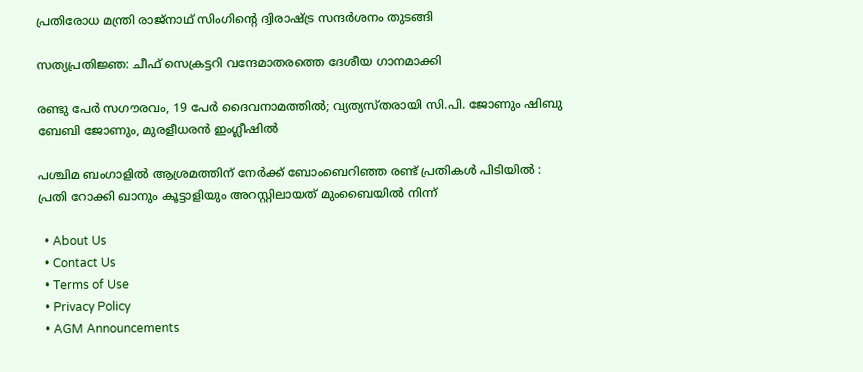പ്രതിരോധ മന്ത്രി രാജ്‌നാഥ് സിംഗിന്റെ ദ്വിരാഷ്‌ട്ര സന്ദർശനം തുടങ്ങി

സത്യപ്രതിജ്ഞ: ചീഫ് സെക്രട്ടറി വന്ദേമാതരത്തെ ദേശീയ ഗാനമാക്കി

രണ്ടു പേർ സഗൗരവം, 19 പേർ ദൈവനാമത്തിൽ; വ്യത്യസ്തരായി സി.പി. ജോണും ഷിബു ബേബി ജോണും, മുരളീധരൻ ഇംഗ്ലീഷിൽ

പശ്ചിമ ബംഗാളിൽ ആശ്രമത്തിന് നേർക്ക് ബോംബെറിഞ്ഞ രണ്ട് പ്രതികൾ പിടിയിൽ : പ്രതി റോക്കി ഖാനും കൂട്ടാളിയും അറസ്റ്റിലായത് മുംബൈയിൽ നിന്ന്

  • About Us
  • Contact Us
  • Terms of Use
  • Privacy Policy
  • AGM Announcements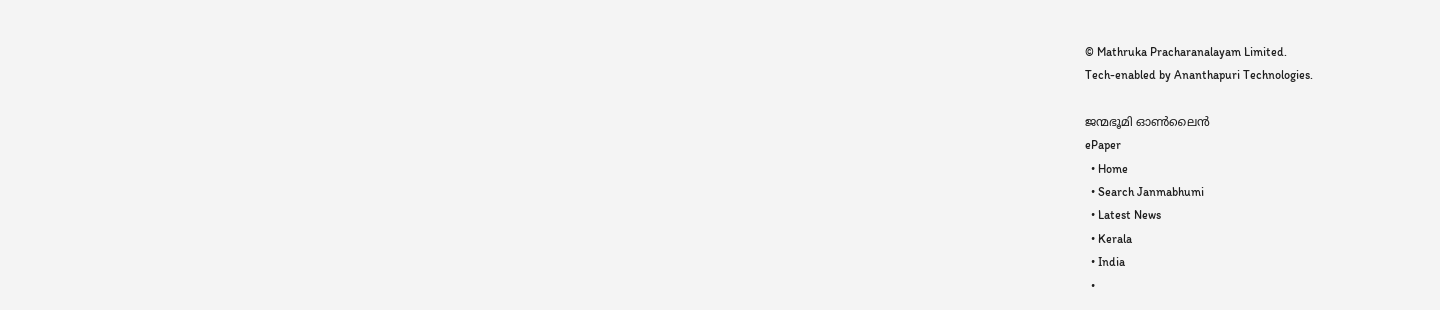© Mathruka Pracharanalayam Limited.
Tech-enabled by Ananthapuri Technologies.

ജന്മഭൂമി ഓണ്‍ലൈന്‍
ePaper
  • Home
  • Search Janmabhumi
  • Latest News
  • Kerala
  • India
  •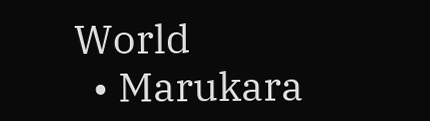World
  • Marukara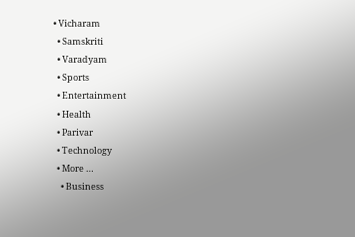• Vicharam
  • Samskriti
  • Varadyam
  • Sports
  • Entertainment
  • Health
  • Parivar
  • Technology
  • More …
    • Business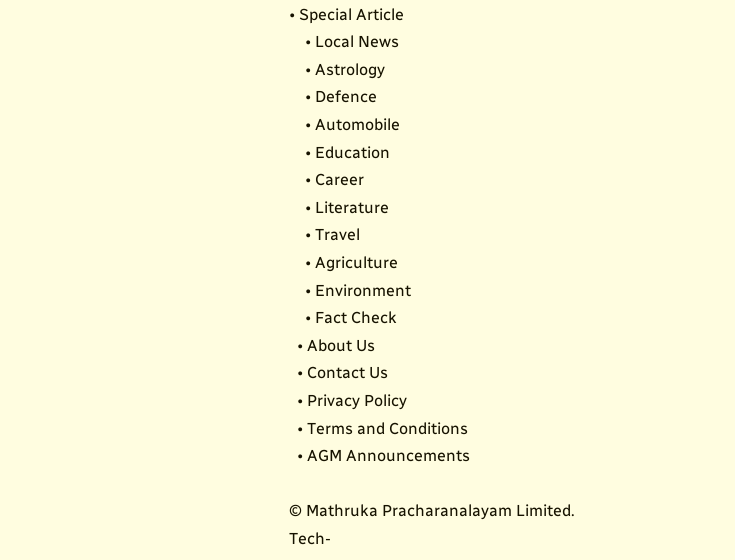• Special Article
    • Local News
    • Astrology
    • Defence
    • Automobile
    • Education
    • Career
    • Literature
    • Travel
    • Agriculture
    • Environment
    • Fact Check
  • About Us
  • Contact Us
  • Privacy Policy
  • Terms and Conditions
  • AGM Announcements

© Mathruka Pracharanalayam Limited.
Tech-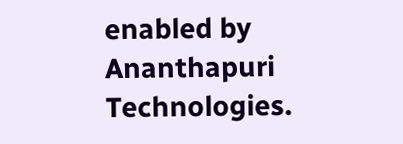enabled by Ananthapuri Technologies.